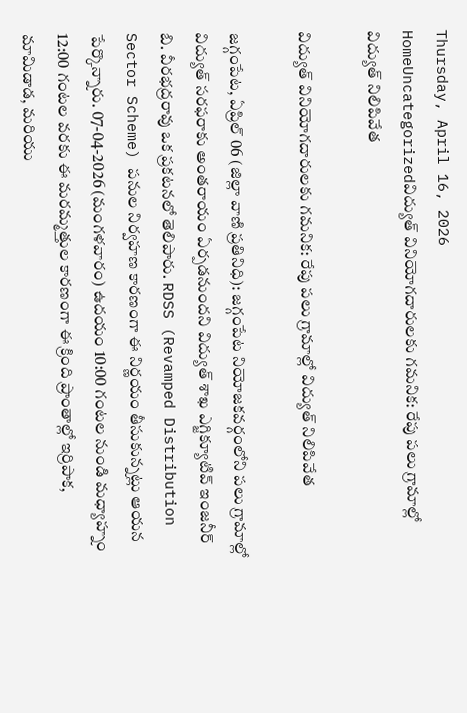Thursday, April 16, 2026
HomeUncategorizedవిద్యుత్ వినియోగదారులకు గమనిక: రేపు పలు గ్రామాల్లో విద్యుత్ నిలిపివేత

విద్యుత్ వినియోగదారులకు గమనిక: రేపు పలు గ్రామాల్లో విద్యుత్ నిలిపివేత

జగ్గంపేట, ఏప్రిల్ 06 (జిల్లా వాణి ప్రతినిధి): జగ్గంపేట నియోజకవర్గంలోని పలు గ్రామాల్లో విద్యుత్ సరఫరాకు అంతరాయం ఏర్పడనుందని విద్యుత్ శాఖ ఎగ్జిక్యూటివ్ ఇంజనీర్ బి. వీరభద్రరావు ఒక ప్రకటనలో తెలిపారు. RDSS (Revamped Distribution Sector Scheme) పనుల నిర్వహణ కారణంగా ఈ నిర్ణయం తీసుకున్నట్లు ఆయన పేర్కొన్నారు. 07-04-2026 (మంగళవారం) ఉదయం 10:00 గంటల నుండి మధ్యాహ్నం 12:00 గంటల వరకు ఈ మరమ్మత్తుల కారణంగా ఈ క్రింది ప్రాంతాల్లో ఇర్రిపాక, మామిడాడ, మరియు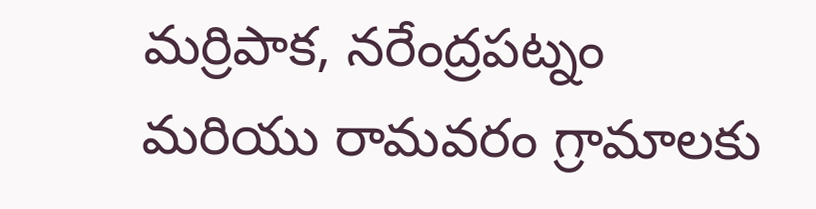మర్రిపాక, నరేంద్రపట్నం మరియు రామవరం గ్రామాలకు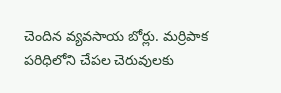చెందిన వ్యవసాయ బోర్లు. మర్రిపాక పరిధిలోని చేపల చెరువులకు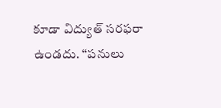కూడా విద్యుత్ సరఫరా ఉండదు. “పనులు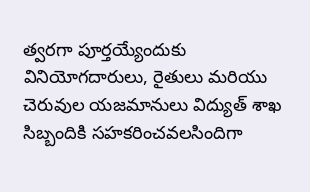త్వరగా పూర్తయ్యేందుకు వినియోగదారులు, రైతులు మరియు చెరువుల యజమానులు విద్యుత్ శాఖ సిబ్బందికి సహకరించవలసిందిగా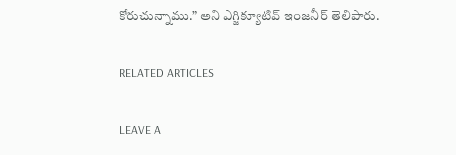కోరుచున్నాము.” అని ఎగ్జిక్యూటివ్ ఇంజనీర్ తెలిపారు.

RELATED ARTICLES

LEAVE A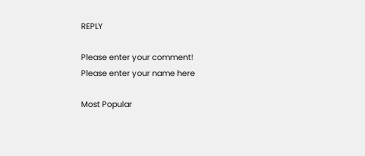REPLY

Please enter your comment!
Please enter your name here

Most Popular